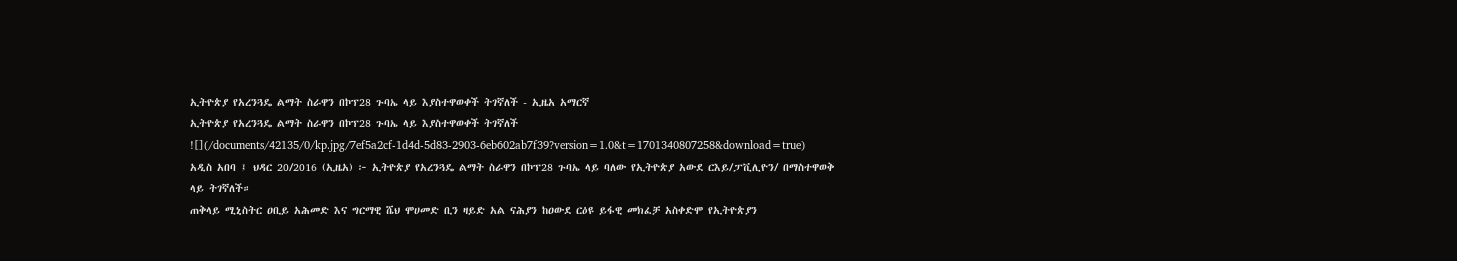ኢትዮጵያ የአረንጓዴ ልማት ስራዋን በኮፕ28 ጉባኤ ላይ እያስተዋወቀች ትገኛለች - ኢዜአ አማርኛ
ኢትዮጵያ የአረንጓዴ ልማት ስራዋን በኮፕ28 ጉባኤ ላይ እያስተዋወቀች ትገኛለች
![](/documents/42135/0/kp.jpg/7ef5a2cf-1d4d-5d83-2903-6eb602ab7f39?version=1.0&t=1701340807258&download=true)
አዲስ አበባ ፤ ህዳር 20/2016 (ኢዜአ) ፦ ኢትዮጵያ የአረንጓዴ ልማት ስራዋን በኮፕ28 ጉባኤ ላይ ባለው የኢትዮጵያ አውደ ርእይ/ፓቪሊዮን/ በማስተዋወቅ ላይ ትገኛለች።
ጠቅላይ ሚኒስትር ዐቢይ አሕመድ እና ግርማዊ ሼህ ሞሀመድ ቢን ዛይድ አል ናሕያን ከዐውደ ርዕዩ ይፋዊ መክፈቻ አስቀድሞ የኢትዮጵያን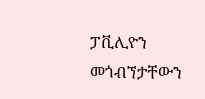ፓቪሊዮን መጎብኘታቸውን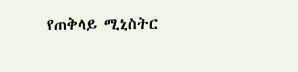የጠቅላይ ሚኒስትር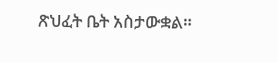ጽህፈት ቤት አስታውቋል።